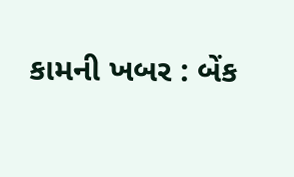કામની ખબર : બેંક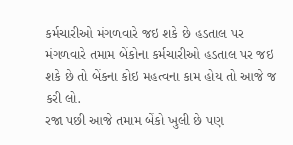કર્મચારીઓ મંગળવારે જઇ શકે છે હડતાલ પર
મંગળવારે તમામ બેંકોના કર્મચારીઓ હડતાલ પર જઇ શકે છે તો બેંકના કોઇ મહત્વના કામ હોય તો આજે જ કરી લો.
રજા પછી આજે તમામ બેંકો ખુલી છે પણ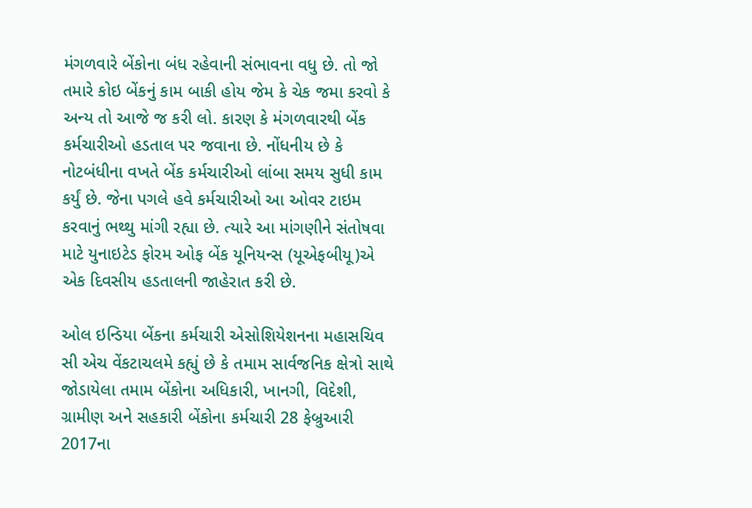મંગળવારે બેંકોના બંધ રહેવાની સંભાવના વધુ છે. તો જો તમારે કોઇ બેંકનું કામ બાકી હોય જેમ કે ચેક જમા કરવો કે અન્ય તો આજે જ કરી લો. કારણ કે મંગળવારથી બેંક કર્મચારીઓ હડતાલ પર જવાના છે. નોંધનીય છે કે નોટબંધીના વખતે બેંક કર્મચારીઓ લાંબા સમય સુધી કામ કર્યું છે. જેના પગલે હવે કર્મચારીઓ આ ઓવર ટાઇમ કરવાનું ભથ્થુ માંગી રહ્યા છે. ત્યારે આ માંગણીને સંતોષવા માટે યુનાઇટેડ ફોરમ ઓફ બેંક યૂનિયન્સ (યૂએફબીયૂ)એ એક દિવસીય હડતાલની જાહેરાત કરી છે.

ઓલ ઇન્ડિયા બેંકના કર્મચારી એસોશિયેશનના મહાસચિવ સી એચ વેંકટાચલમે કહ્યું છે કે તમામ સાર્વજનિક ક્ષેત્રો સાથે જોડાયેલા તમામ બેંકોના અધિકારી, ખાનગી, વિદેશી, ગ્રામીણ અને સહકારી બેંકોના કર્મચારી 28 ફેબ્રુઆરી 2017ના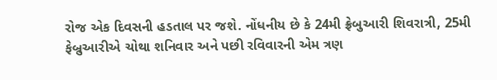રોજ એક દિવસની હડતાલ પર જશે. નોંધનીય છે કે 24મી ફ્રેબુઆરી શિવરાત્રી, 25મી ફેબ્રુઆરીએ ચોથા શનિવાર અને પછી રવિવારની એમ ત્રણ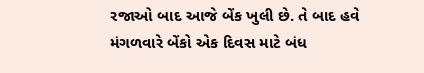રજાઓ બાદ આજે બેંક ખુલી છે. તે બાદ હવે મંગળવારે બેંકો એક દિવસ માટે બંધ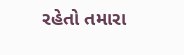રહેતો તમારા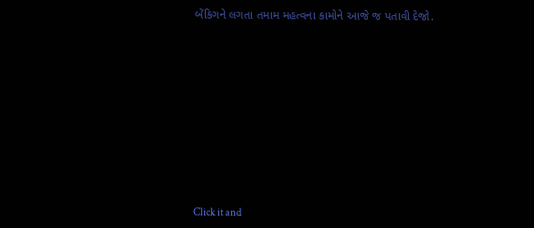બેંકિગને લગતા તમામ મહત્વના કામોને આજે જ પતાવી દેજો.












Click it and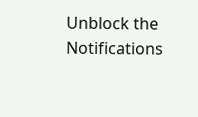Unblock the Notifications